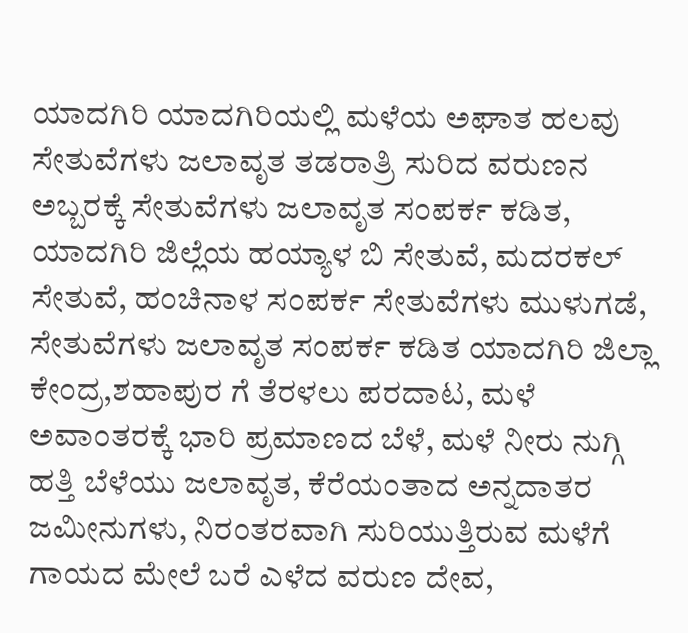ಯಾದಗಿರಿ ಯಾದಗಿರಿಯಲ್ಲಿ ಮಳೆಯ ಅಘಾತ ಹಲವು ಸೇತುವೆಗಳು ಜಲಾವೃತ ತಡರಾತ್ರಿ ಸುರಿದ ವರುಣನ ಅಬ್ಬರಕ್ಕೆ ಸೇತುವೆಗಳು ಜಲಾವೃತ ಸಂಪರ್ಕ ಕಡಿತ, ಯಾದಗಿರಿ ಜಿಲ್ಲೆಯ ಹಯ್ಯಾಳ ಬಿ ಸೇತುವೆ, ಮದರಕಲ್ ಸೇತುವೆ, ಹಂಚಿನಾಳ ಸಂಪರ್ಕ ಸೇತುವೆಗಳು ಮುಳುಗಡೆ, ಸೇತುವೆಗಳು ಜಲಾವೃತ ಸಂಪರ್ಕ ಕಡಿತ ಯಾದಗಿರಿ ಜಿಲ್ಲಾ ಕೇಂದ್ರ,ಶಹಾಪುರ ಗೆ ತೆರಳಲು ಪರದಾಟ, ಮಳೆ ಅವಾಂತರಕ್ಕೆ ಭಾರಿ ಪ್ರಮಾಣದ ಬೆಳೆ, ಮಳೆ ನೀರು ನುಗ್ಗಿ ಹತ್ತಿ ಬೆಳೆಯು ಜಲಾವೃತ, ಕೆರೆಯಂತಾದ ಅನ್ನದಾತರ ಜಮೀನುಗಳು, ನಿರಂತರವಾಗಿ ಸುರಿಯುತ್ತಿರುವ ಮಳೆಗೆ ಗಾಯದ ಮೇಲೆ ಬರೆ ಎಳೆದ ವರುಣ ದೇವ,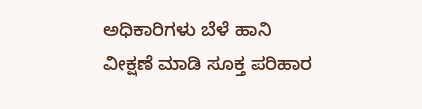ಅಧಿಕಾರಿಗಳು ಬೆಳೆ ಹಾನಿ ವೀಕ್ಷಣೆ ಮಾಡಿ ಸೂಕ್ತ ಪರಿಹಾರ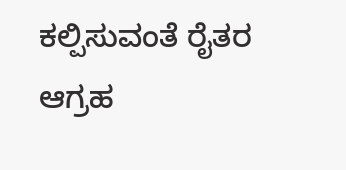ಕಲ್ಪಿಸುವಂತೆ ರೈತರ ಆಗ್ರಹ